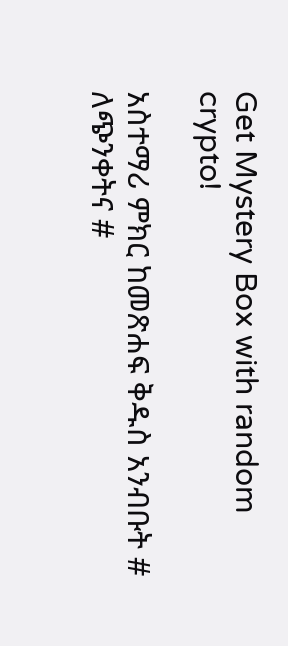Get Mystery Box with random crypto!

አስተማሪ ምክር ከመጽሐፍ ቅዱስ አንብቡት # ለጭንቀትና #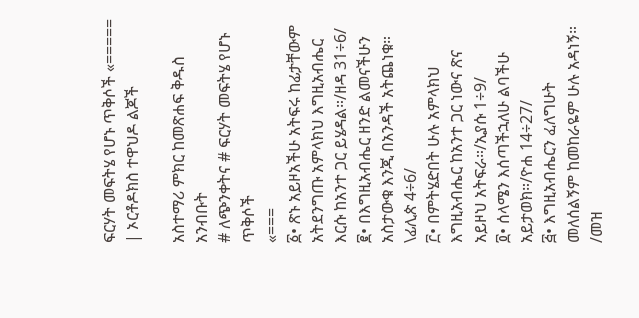ፍርሃት መፍትሄ የሆኑ ጥቅሶች «===== | ኦርቶዶክስ ተዋህዶ ልጆች

አስተማሪ ምክር ከመጽሐፍ ቅዱስ አንብቡት
# ለጭንቀትና # ፍርሃት መፍትሄ የሆኑ ጥቅሶች
«===
፩• ጽኑ አይዞአችሁ አትፍሩ ከፊታቸውም አትደንግጡ አምላክህ እግዚአብሔር እርሱ ከአንተ ጋር ይሄዳል።/ዘዳ 31÷6/
፪• በእግዚአብሔር ዘንድ ልመናችሁን አስታውቁ እንጂ በአንዳች አትጨነቁ። \ፊሊጵ 4÷6/
፫• በምትሄድበት ሁሉ አምላክህ እግዚአብሔር ከአንተ ጋር ነውና ጽና አይዞህ አትፍራ።/ኢያሱ 1÷9/
፬• ሰላሜን እሰጣችኋለሁ ልባችሁ አይታወክ።/ዮሐ 14÷27/
፭• እግዚአብሔርን ፈለግሁት መለሰልኝም ከመከራዬም ሁሉ አዳነኝ። /መዝ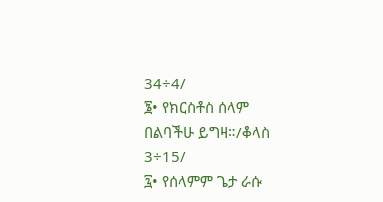34÷4/
፮• የክርስቶስ ሰላም በልባችሁ ይግዛ።/ቆላስ 3÷15/
፯• የሰላምም ጌታ ራሱ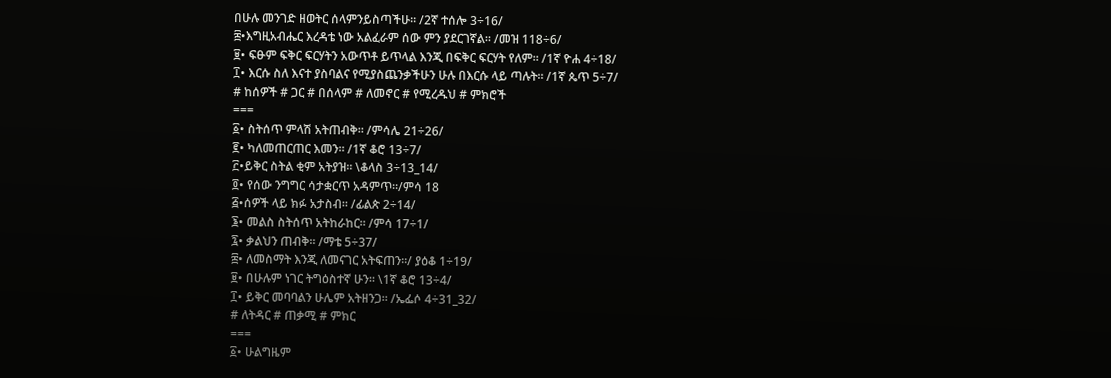በሁሉ መንገድ ዘወትር ሰላምንይስጣችሁ። /2ኛ ተሰሎ 3÷16/
፰•እግዚአብሔር እረዳቴ ነው አልፈራም ሰው ምን ያደርገኛል። /መዝ 118÷6/
፱• ፍፁም ፍቅር ፍርሃትን አውጥቶ ይጥላል እንጂ በፍቅር ፍርሃት የለም። /1ኛ ዮሐ 4÷18/
፲• እርሱ ስለ እናተ ያስባልና የሚያስጨንቃችሁን ሁሉ በእርሱ ላይ ጣሉት። /1ኛ ጴጥ 5÷7/
# ከሰዎች # ጋር # በሰላም # ለመኖር # የሚረዱህ # ምክሮች
===
፩• ስትሰጥ ምላሽ አትጠብቅ። /ምሳሌ 21÷26/
፪• ካለመጠርጠር እመን። /1ኛ ቆሮ 13÷7/
፫•ይቅር ስትል ቂም አትያዝ። \ቆላስ 3÷13_14/
፬• የሰው ንግግር ሳታቋርጥ አዳምጥ።/ምሳ 18
፭•ሰዎች ላይ ክፉ አታስብ። /ፊልጵ 2÷14/
፮• መልስ ስትሰጥ አትከራከር። /ምሳ 17÷1/
፯• ቃልህን ጠብቅ። /ማቴ 5÷37/
፰• ለመስማት እንጂ ለመናገር አትፍጠን።/ ያዕቆ 1÷19/
፱• በሁሉም ነገር ትግዕስተኛ ሁን። \1ኛ ቆሮ 13÷4/
፲• ይቅር መባባልን ሁሌም አትዘንጋ። /ኤፌሶ 4÷31_32/
# ለትዳር # ጠቃሚ # ምክር
===
፩• ሁልግዜም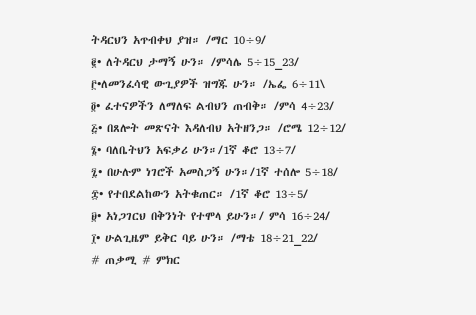ትዳርህን አጥብቀህ ያዝ። /ማር 10÷9/
፪• ለትዳርህ ታማኝ ሁን። /ምሳሌ 5÷15_23/
፫•ለመንፈሳዊ ውጊያዎች ዝግጁ ሁን። /ኤፌ 6÷11\
፬• ፈተናዎችን ለማለፍ ልብህን ጠብቅ። /ምሳ 4÷23/
፭• በጸሎት መጽናት እዳለብህ አትዘንጋ። /ሮሜ 12÷12/
፮• ባለቤትህን አፍቃሪ ሁን።/1ኛ ቆሮ 13÷7/
፯• በሁሉም ነገሮች አመስጋኝ ሁን።/1ኛ ተሰሎ 5÷18/
፰• የተበደልከውን አትቁጠር። /1ኛ ቆሮ 13÷5/
፱• አነጋገርህ በቅንነት የተሞላ ይሁን።/ ምሳ 16÷24/
፲• ሁልጊዜም ይቅር ባይ ሁን። /ማቴ 18÷21_22/
# ጠቃሚ # ምክር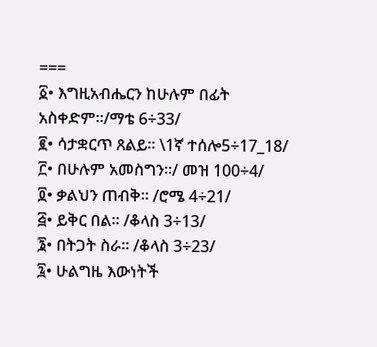===
፩• እግዚአብሔርን ከሁሉም በፊት አስቀድም።/ማቴ 6÷33/
፪• ሳታቋርጥ ጸልይ። \1ኛ ተሰሎ5÷17_18/
፫• በሁሉም አመስግን።/ መዝ 100÷4/
፬• ቃልህን ጠብቅ። /ሮሜ 4÷21/
፭• ይቅር በል። /ቆላስ 3÷13/
፮• በትጋት ስራ። /ቆላስ 3÷23/
፯• ሁልግዜ እውነትች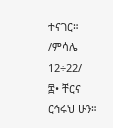ተናገር። /ምሳሌ 12÷22/
፰• ቸርና ርኅሩህ ሁን።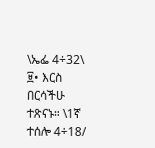\ኤፌ 4÷32\
፱• እርስ በርሳችሁ ተጽናኑ። \1ኛ ተሰሎ 4÷18/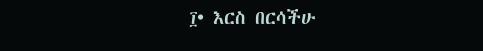፲• እርስ በርሳችሁ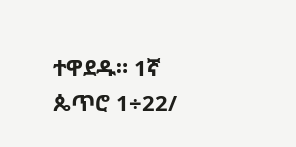ተዋደዱ። 1ኛ ጴጥሮ 1÷22/